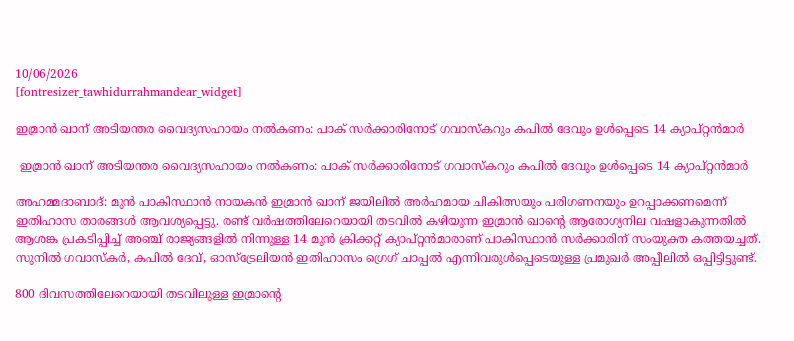10/06/2026
[fontresizer_tawhidurrahmandear_widget]

ഇമ്രാൻ ഖാന് അടിയന്തര വൈദ്യസഹായം നൽകണം: പാക് സർക്കാരിനോട് ഗവാസ്‌കറും കപിൽ ദേവും ഉൾപ്പെടെ 14 ക്യാപ്റ്റൻമാർ

 ഇമ്രാൻ ഖാന് അടിയന്തര വൈദ്യസഹായം നൽകണം: പാക് സർക്കാരിനോട് ഗവാസ്‌കറും കപിൽ ദേവും ഉൾപ്പെടെ 14 ക്യാപ്റ്റൻമാർ

അഹമ്മദാബാദ്: മുൻ പാകിസ്ഥാൻ നായകൻ ഇമ്രാൻ ഖാന് ജയിലിൽ അർഹമായ ചികിത്സയും പരിഗണനയും ഉറപ്പാക്കണമെന്ന് ഇതിഹാസ താരങ്ങൾ ആവശ്യപ്പെട്ടു. രണ്ട് വർഷത്തിലേറെയായി തടവിൽ കഴിയുന്ന ഇമ്രാൻ ഖാന്റെ ആരോഗ്യനില വഷളാകുന്നതിൽ ആശങ്ക പ്രകടിപ്പിച്ച് അഞ്ച് രാജ്യങ്ങളിൽ നിന്നുള്ള 14 മുൻ ക്രിക്കറ്റ് ക്യാപ്റ്റൻമാരാണ് പാകിസ്ഥാൻ സർക്കാരിന് സംയുക്ത കത്തയച്ചത്. സുനിൽ ഗവാസ്‌കർ, കപിൽ ദേവ്, ഓസ്‌ട്രേലിയൻ ഇതിഹാസം ഗ്രെഗ് ചാപ്പൽ എന്നിവരുൾപ്പെടെയുള്ള പ്രമുഖർ അപ്പീലിൽ ഒപ്പിട്ടിട്ടുണ്ട്.

800 ദിവസത്തിലേറെയായി തടവിലുള്ള ഇമ്രാന്റെ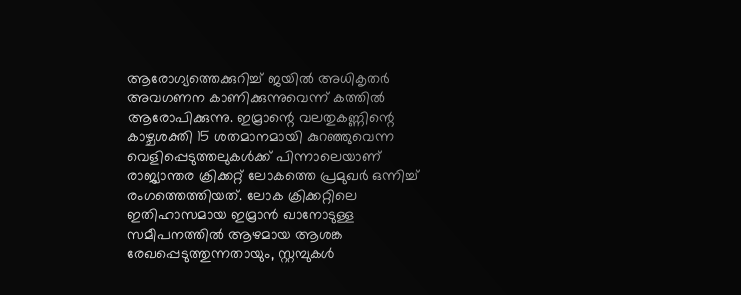ആരോഗ്യത്തെക്കുറിച്ച് ജയിൽ അധികൃതർ അവഗണന കാണിക്കുന്നുവെന്ന് കത്തിൽ ആരോപിക്കുന്നു. ഇമ്രാന്റെ വലതുകണ്ണിന്റെ കാഴ്ചശക്തി 15 ശതമാനമായി കുറഞ്ഞുവെന്ന വെളിപ്പെടുത്തലുകൾക്ക് പിന്നാലെയാണ് രാജ്യാന്തര ക്രിക്കറ്റ് ലോകത്തെ പ്രമുഖർ ഒന്നിച്ച് രംഗത്തെത്തിയത്. ലോക ക്രിക്കറ്റിലെ ഇതിഹാസമായ ഇമ്രാൻ ഖാനോടുള്ള സമീപനത്തിൽ ആഴമായ ആശങ്ക രേഖപ്പെടുത്തുന്നതായും, സ്റ്റമ്പുകൾ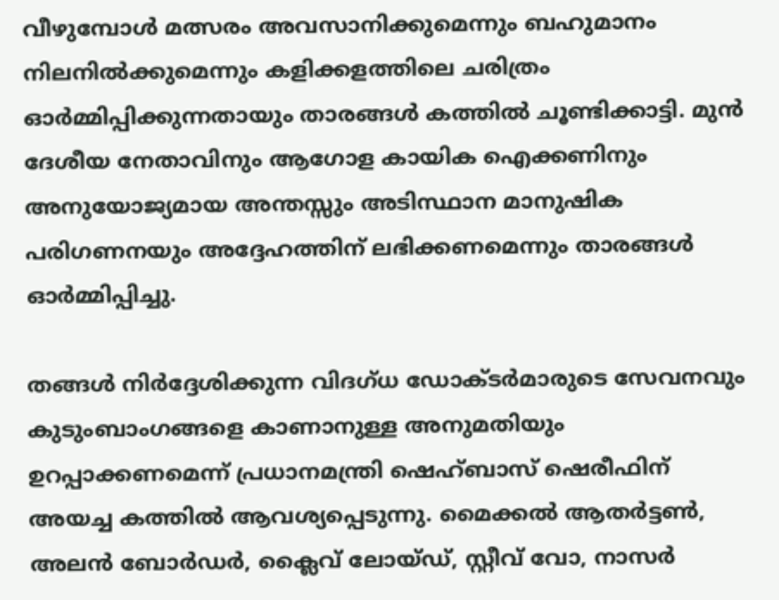വീഴുമ്പോൾ മത്സരം അവസാനിക്കുമെന്നും ബഹുമാനം നിലനിൽക്കുമെന്നും കളിക്കളത്തിലെ ചരിത്രം ഓർമ്മിപ്പിക്കുന്നതായും താരങ്ങൾ കത്തിൽ ചൂണ്ടിക്കാട്ടി. മുൻ ദേശീയ നേതാവിനും ആഗോള കായിക ഐക്കണിനും അനുയോജ്യമായ അന്തസ്സും അടിസ്ഥാന മാനുഷിക പരിഗണനയും അദ്ദേഹത്തിന് ലഭിക്കണമെന്നും താരങ്ങൾ ഓർമ്മിപ്പിച്ചു.

തങ്ങൾ നിർദ്ദേശിക്കുന്ന വിദഗ്ധ ഡോക്ടർമാരുടെ സേവനവും കുടുംബാംഗങ്ങളെ കാണാനുള്ള അനുമതിയും ഉറപ്പാക്കണമെന്ന് പ്രധാനമന്ത്രി ഷെഹ്ബാസ് ഷെരീഫിന് അയച്ച കത്തിൽ ആവശ്യപ്പെടുന്നു. മൈക്കൽ ആതർട്ടൺ, അലൻ ബോർഡർ, ക്ലൈവ് ലോയ്ഡ്, സ്റ്റീവ് വോ, നാസർ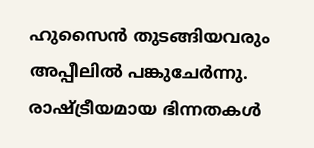ഹുസൈൻ തുടങ്ങിയവരും അപ്പീലിൽ പങ്കുചേർന്നു. രാഷ്ട്രീയമായ ഭിന്നതകൾ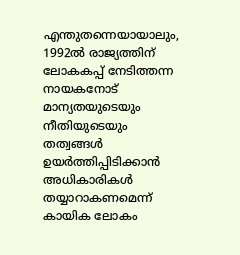എന്തുതന്നെയായാലും, 1992ൽ രാജ്യത്തിന് ലോകകപ്പ് നേടിത്തന്ന നായകനോട് മാന്യതയുടെയും നീതിയുടെയും തത്വങ്ങൾ ഉയർത്തിപ്പിടിക്കാൻ അധികാരികൾ തയ്യാറാകണമെന്ന് കായിക ലോകം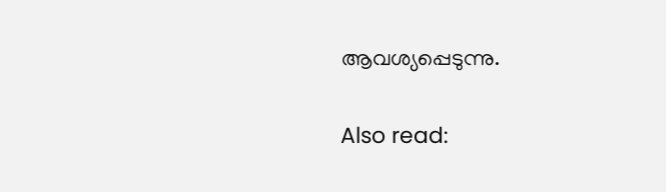ആവശ്യപ്പെടുന്നു.

Also read: